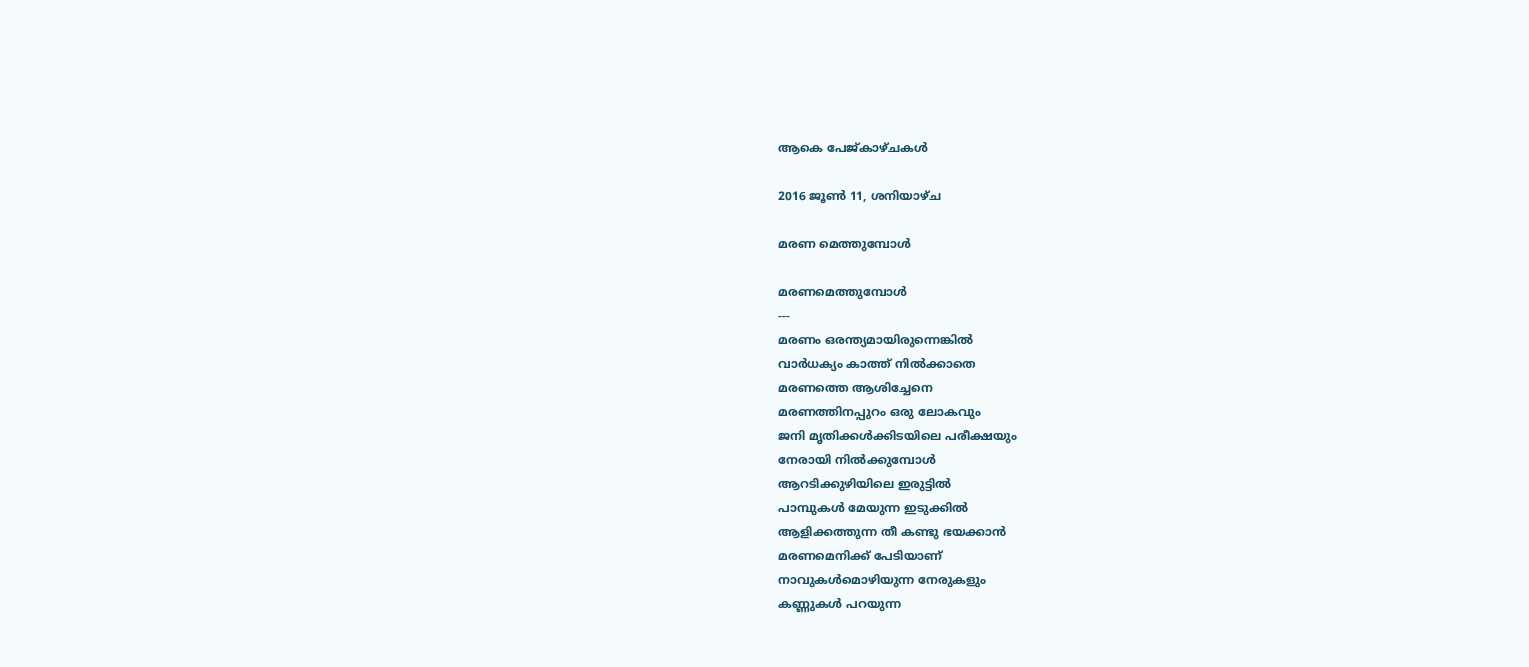ആകെ പേജ്‌കാഴ്‌ചകള്‍

2016 ജൂൺ 11, ശനിയാഴ്‌ച

മരണ മെത്തുമ്പോൾ

മരണമെത്തുമ്പോൾ
---
മരണം ഒരന്ത്യമായിരുന്നെങ്കിൽ
വാർധക്യം കാത്ത് നിൽക്കാതെ
മരണത്തെ ആശിച്ചേനെ
മരണത്തിനപ്പുറം ഒരു ലോകവും
ജനി മൃതിക്കൾക്കിടയിലെ പരീക്ഷയും
നേരായി നിൽക്കുമ്പോൾ
ആറടിക്കുഴിയിലെ ഇരുട്ടിൽ
പാമ്പുകൾ മേയുന്ന ഇടുക്കിൽ
ആളിക്കത്തുന്ന തീ കണ്ടു ഭയക്കാൻ
മരണമെനിക്ക് പേടിയാണ്
നാവുകൾമൊഴിയുന്ന നേരുകളും
കണ്ണുകൾ പറയുന്ന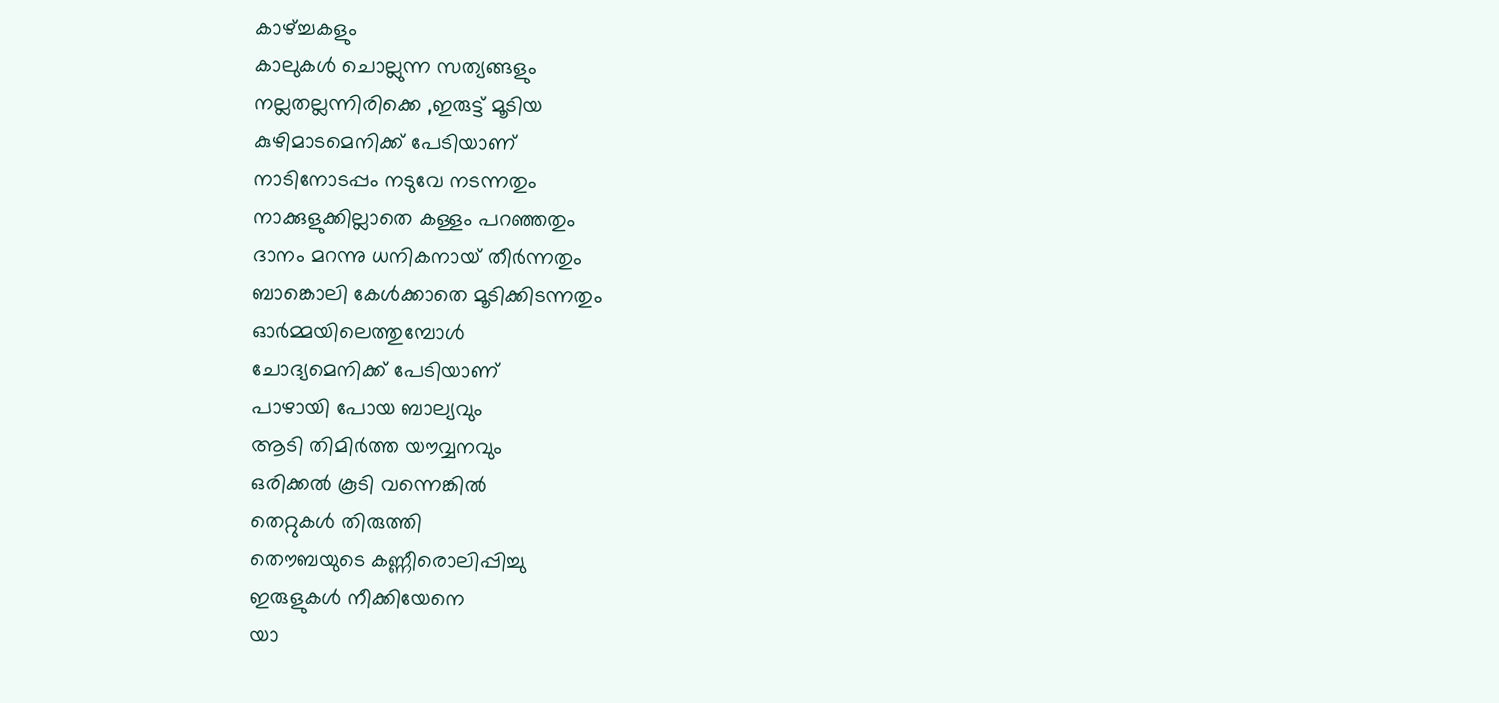കാഴ്ച്ചകളും
കാലുകൾ ചൊല്ലുന്ന സത്യങ്ങളും
നല്ലതല്ലന്നിരിക്കെ ,ഇരുട്ട് മൂടിയ
കുഴിമാടമെനിക്ക് പേടിയാണ്
നാടിനോടപ്പം നടുവേ നടന്നതും
നാക്കുളുക്കില്ലാതെ കള്ളം പറഞ്ഞതും
ദാനം മറന്നു ധനികനായ് തീർന്നതും
ബാങ്കൊലി കേൾക്കാതെ മൂടിക്കിടന്നതും
ഓർമ്മയിലെത്തുമ്പോൾ
ചോദ്യമെനിക്ക് പേടിയാണ്
പാഴായി പോയ ബാല്യവും
ആടി തിമിർത്ത യൗവ്വനവും
ഒരിക്കൽ കൂടി വന്നെങ്കിൽ
തെറ്റുകൾ തിരുത്തി
തൌബയുടെ കണ്ണീരൊലിപ്പിച്ചു
ഇരുളുകൾ നീക്കിയേനെ
യാ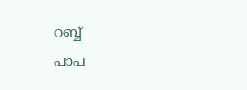റബ്ബ്
പാപ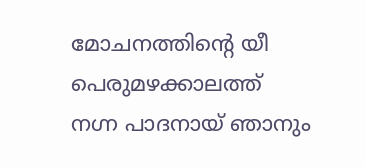മോചനത്തിന്റെ യീ
പെരുമഴക്കാലത്ത്
നഗ്ന പാദനായ് ഞാനും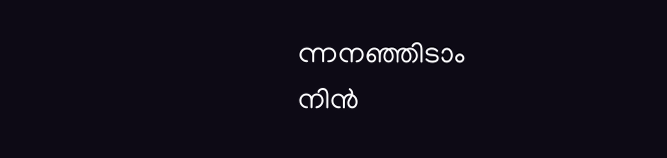ന്നനഞ്ഞിടാം
നിൻ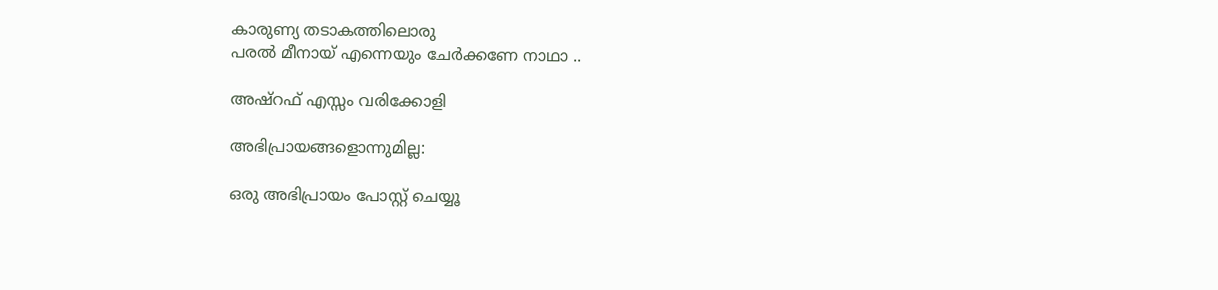കാരുണ്യ തടാകത്തിലൊരു
പരൽ മീനായ്‌ എന്നെയും ചേർക്കണേ നാഥാ ..

അഷ്‌റഫ്‌ എസ്സം വരിക്കോളി

അഭിപ്രായങ്ങളൊന്നുമില്ല:

ഒരു അഭിപ്രായം പോസ്റ്റ് ചെയ്യൂ